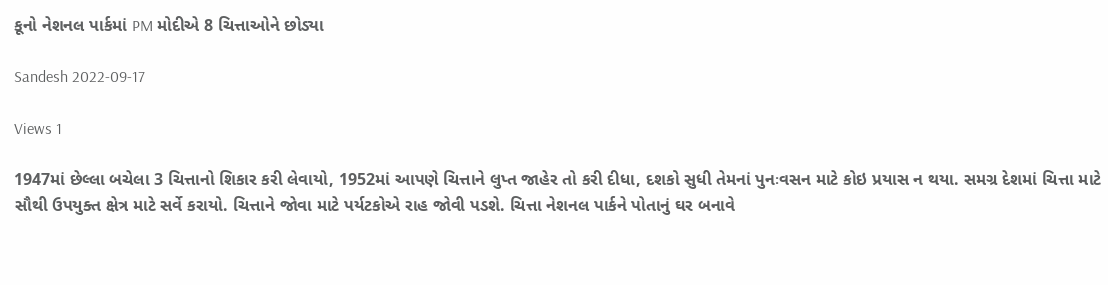કૂનો નેશનલ પાર્કમાં PM મોદીએ 8 ચિત્તાઓને છોડ્યા

Sandesh 2022-09-17

Views 1

1947માં છેલ્લા બચેલા 3 ચિત્તાનો શિકાર કરી લેવાયો, 1952માં આપણે ચિત્તાને લુપ્ત જાહેર તો કરી દીધા, દશકો સુધી તેમનાં પુનઃવસન માટે કોઇ પ્રયાસ ન થયા. સમગ્ર દેશમાં ચિત્તા માટે સૌથી ઉપયુક્ત ક્ષેત્ર માટે સર્વે કરાયો. ચિત્તાને જોવા માટે પર્યટકોએ રાહ જોવી પડશે. ચિત્તા નેશનલ પાર્કને પોતાનું ઘર બનાવે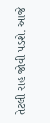તેટલી રાહ જોવી પડશે. આજે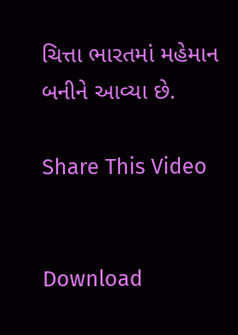ચિત્તા ભારતમાં મહેમાન બનીને આવ્યા છે.

Share This Video


Download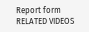Report form
RELATED VIDEOS